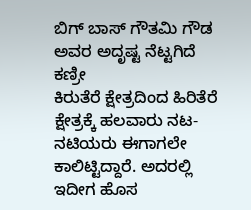ಬಿಗ್ ಬಾಸ್ ಗೌತಮಿ ಗೌಡ ಅವರ ಅದೃಷ್ಟ ನೆಟ್ಟಗಿದೆ ಕಣ್ರೀ
ಕಿರುತೆರೆ ಕ್ಷೇತ್ರದಿಂದ ಹಿರಿತೆರೆ ಕ್ಷೇತ್ರಕ್ಕೆ ಹಲವಾರು ನಟ-ನಟಿಯರು ಈಗಾಗಲೇ ಕಾಲಿಟ್ಟಿದ್ದಾರೆ. ಅದರಲ್ಲಿ ಇದೀಗ ಹೊಸ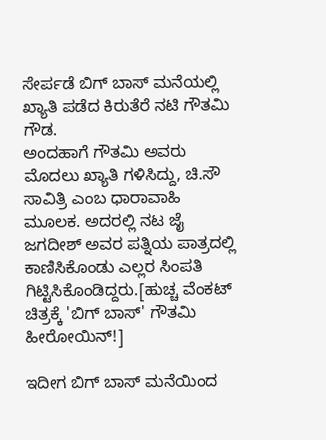ಸೇರ್ಪಡೆ ಬಿಗ್ ಬಾಸ್ ಮನೆಯಲ್ಲಿ ಖ್ಯಾತಿ ಪಡೆದ ಕಿರುತೆರೆ ನಟಿ ಗೌತಮಿ ಗೌಡ.
ಅಂದಹಾಗೆ ಗೌತಮಿ ಅವರು ಮೊದಲು ಖ್ಯಾತಿ ಗಳಿಸಿದ್ದು, ಚಿ.ಸೌ ಸಾವಿತ್ರಿ ಎಂಬ ಧಾರಾವಾಹಿ ಮೂಲಕ. ಅದರಲ್ಲಿ ನಟ ಜೈ ಜಗದೀಶ್ ಅವರ ಪತ್ನಿಯ ಪಾತ್ರದಲ್ಲಿ ಕಾಣಿಸಿಕೊಂಡು ಎಲ್ಲರ ಸಿಂಪತಿ ಗಿಟ್ಟಿಸಿಕೊಂಡಿದ್ದರು.[ಹುಚ್ಚ ವೆಂಕಟ್ ಚಿತ್ರಕ್ಕೆ 'ಬಿಗ್ ಬಾಸ್' ಗೌತಮಿ ಹೀರೋಯಿನ್!]

ಇದೀಗ ಬಿಗ್ ಬಾಸ್ ಮನೆಯಿಂದ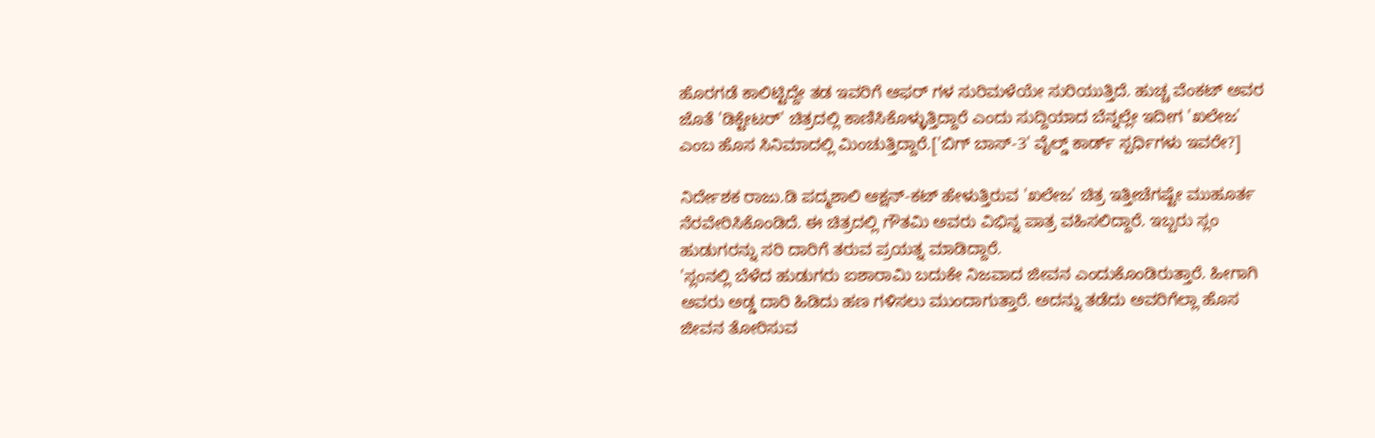ಹೊರಗಡೆ ಕಾಲಿಟ್ಟಿದ್ದೇ ತಡ ಇವರಿಗೆ ಆಫರ್ ಗಳ ಸುರಿಮಳೆಯೇ ಸುರಿಯುತ್ತಿದೆ. ಹುಚ್ಚ ವೆಂಕಟ್ ಅವರ ಜೊತೆ 'ಡಿಕ್ಟೇಟರ್' ಚಿತ್ರದಲ್ಲಿ ಕಾಣಿಸಿಕೊಳ್ಳುತ್ತಿದ್ದಾರೆ ಎಂದು ಸುದ್ದಿಯಾದ ಬೆನ್ನಲ್ಲೇ ಇದೀಗ 'ಖಲೇಜ' ಎಂಬ ಹೊಸ ಸಿನಿಮಾದಲ್ಲಿ ಮಿಂಚುತ್ತಿದ್ದಾರೆ.['ಬಿಗ್ ಬಾಸ್-3' ವೈಲ್ಡ್ ಕಾರ್ಡ್ ಸ್ಪರ್ಧಿಗಳು ಇವರೇ?]

ನಿರ್ದೇಶಕ ರಾಜು.ಡಿ ಪದ್ಮಶಾಲಿ ಆಕ್ಷನ್-ಕಟ್ ಹೇಳುತ್ತಿರುವ 'ಖಲೇಜ' ಚಿತ್ರ ಇತ್ತೀಚೆಗಷ್ಟೇ ಮುಹೂರ್ತ ನೆರವೇರಿಸಿಕೊಂಡಿದೆ. ಈ ಚಿತ್ರದಲ್ಲಿ ಗೌತಮಿ ಅವರು ವಿಭಿನ್ನ ಪಾತ್ರ ವಹಿಸಲಿದ್ದಾರೆ. ಇಬ್ಬರು ಸ್ಲಂ ಹುಡುಗರನ್ನು ಸರಿ ದಾರಿಗೆ ತರುವ ಪ್ರಯತ್ನ ಮಾಡಿದ್ದಾರೆ.
'ಸ್ಲಂನಲ್ಲಿ ಬೆಳೆದ ಹುಡುಗರು ಐಶಾರಾಮಿ ಬದುಕೇ ನಿಜವಾದ ಜೀವನ ಎಂದುಕೊಂಡಿರುತ್ತಾರೆ. ಹೀಗಾಗಿ ಅವರು ಅಡ್ಡ ದಾರಿ ಹಿಡಿದು ಹಣ ಗಳಿಸಲು ಮುಂದಾಗುತ್ತಾರೆ. ಅದನ್ನು ತಡೆದು ಅವರಿಗೆಲ್ಲಾ ಹೊಸ ಜೀವನ ತೋರಿಸುವ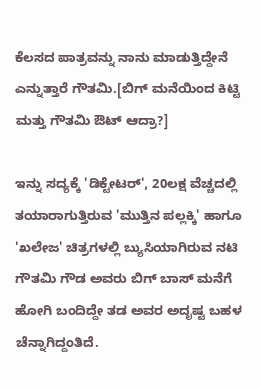ಕೆಲಸದ ಪಾತ್ರವನ್ನು ನಾನು ಮಾಡುತ್ತಿದ್ದೇನೆ ಎನ್ನುತ್ತಾರೆ ಗೌತಮಿ.[ಬಿಗ್ ಮನೆಯಿಂದ ಕಿಟ್ಟಿ ಮತ್ತು ಗೌತಮಿ ಔಟ್ ಆದ್ರಾ?]

ಇನ್ನು ಸದ್ಯಕ್ಕೆ 'ಡಿಕ್ಟೇಟರ್', 20ಲಕ್ಷ ವೆಚ್ಚದಲ್ಲಿ ತಯಾರಾಗುತ್ತಿರುವ 'ಮುತ್ತಿನ ಪಲ್ಲಕ್ಕಿ' ಹಾಗೂ 'ಖಲೇಜ' ಚಿತ್ರಗಳಲ್ಲಿ ಬ್ಯುಸಿಯಾಗಿರುವ ನಟಿ ಗೌತಮಿ ಗೌಡ ಅವರು ಬಿಗ್ ಬಾಸ್ ಮನೆಗೆ ಹೋಗಿ ಬಂದಿದ್ದೇ ತಡ ಅವರ ಅದೃಷ್ಟ ಬಹಳ ಚೆನ್ನಾಗಿದ್ದಂತಿದೆ.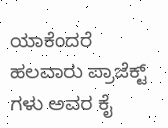ಯಾಕೆಂದರೆ ಹಲವಾರು ಪ್ರಾಜೆಕ್ಟ್ ಗಳು ಅವರ ಕೈ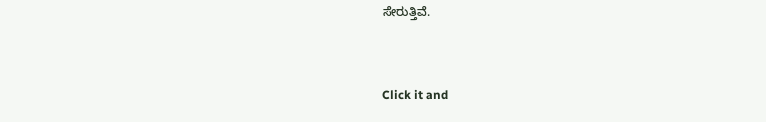ಸೇರುತ್ತಿವೆ.


Click it and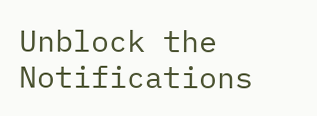Unblock the Notifications